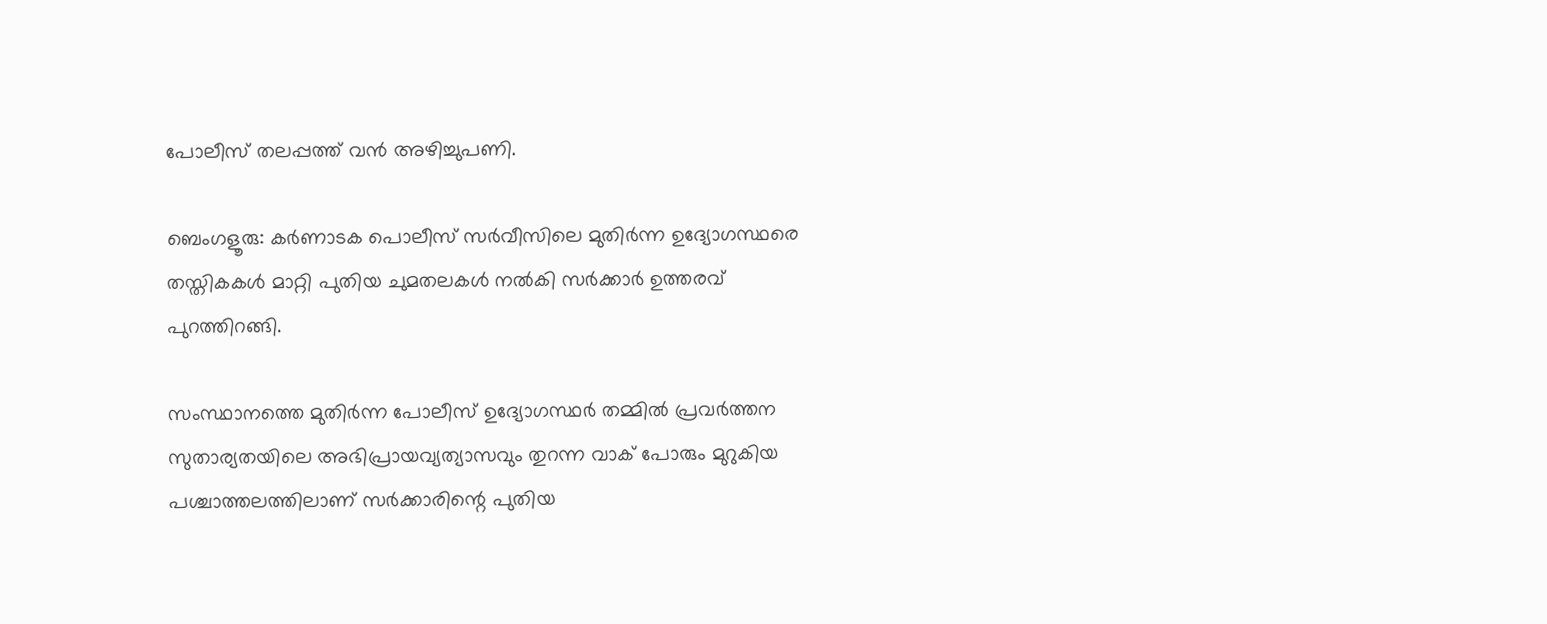പോലീസ് തലപ്പത്ത് വൻ അഴിച്ചുപണി.

ബെംഗളൂരു: കർണാടക പൊലീസ് സർവീസിലെ മുതിർന്ന ഉദ്യോഗസ്ഥരെ തസ്തികകൾ മാറ്റി പുതിയ ചുമതലകൾ നൽകി സർക്കാർ ഉത്തരവ് പുറത്തിറങ്ങി.

സംസ്ഥാനത്തെ മുതിർന്ന പോലീസ് ഉദ്യോഗസ്ഥർ തമ്മിൽ പ്രവർത്തന സുതാര്യതയിലെ അഭിപ്രായവ്യത്യാസവും തുറന്ന വാക് പോരും മുറുകിയ പശ്ചാത്തലത്തിലാണ് സർക്കാരിന്റെ പുതിയ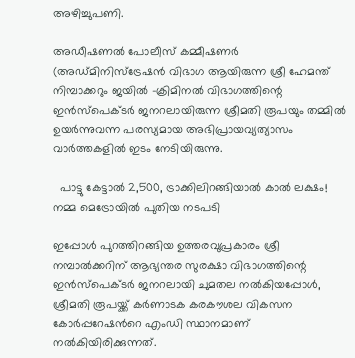അഴിച്ചുപണി.

അഡീഷണൽ പോലീസ് കമ്മീഷണർ (അഡ്മിനിസ്ട്രേഷൻ വിഭാഗ ആയിരുന്ന ശ്രീ ഹേമന്ത് നിമ്പാക്കറും ജയിൽ -ക്രിമിനൽ വിഭാഗത്തിന്റെ ഇൻസ്പെക്ടർ ജനറലായിരുന്ന ശ്രീമതി രൂപയും തമ്മിൽ ഉയർന്നുവന്ന പരസ്യമായ അഭിപ്രായവ്യത്യാസം വാർത്തകളിൽ ഇടം നേടിയിരുന്നു.

  പാട്ടു കേട്ടാൽ 2,500, ട്രാക്കിലിറങ്ങിയാൽ കാൽ ലക്ഷം! നമ്മ മെട്രോയിൽ പുതിയ നടപടി

ഇപ്പോൾ പുറത്തിറങ്ങിയ ഉത്തരവുപ്രകാരം ശ്രീ നമ്പാൽക്കറിന് ആഭ്യന്തര സുരക്ഷാ വിഭാഗത്തിന്റെ ഇൻസ്പെക്ടർ ജനറലായി ചുമതല നൽകിയപ്പോൾ, ശ്രീമതി രൂപയ്ക്ക് കർണാടക കരകൗശല വികസന കോർപ്പറേഷൻറെ എംഡി സ്ഥാനമാണ് നൽകിയിരിക്കുന്നത്.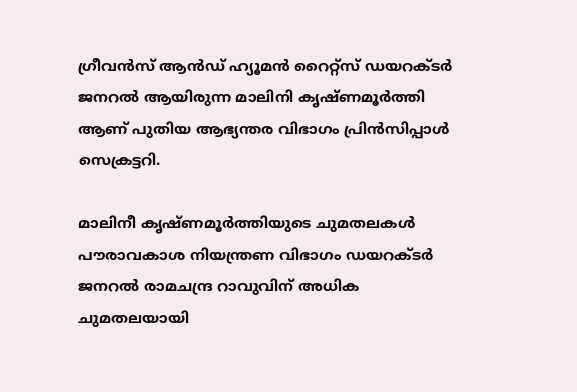ഗ്രീവൻസ് ആൻഡ് ഹ്യൂമൻ റൈറ്റ്സ് ഡയറക്ടർ ജനറൽ ആയിരുന്ന മാലിനി കൃഷ്ണമൂർത്തി ആണ് പുതിയ ആഭ്യന്തര വിഭാഗം പ്രിൻസിപ്പാൾ സെക്രട്ടറി.

മാലിനീ കൃഷ്ണമൂർത്തിയുടെ ചുമതലകൾ പൗരാവകാശ നിയന്ത്രണ വിഭാഗം ഡയറക്ടർ ജനറൽ രാമചന്ദ്ര റാവുവിന് അധിക ചുമതലയായി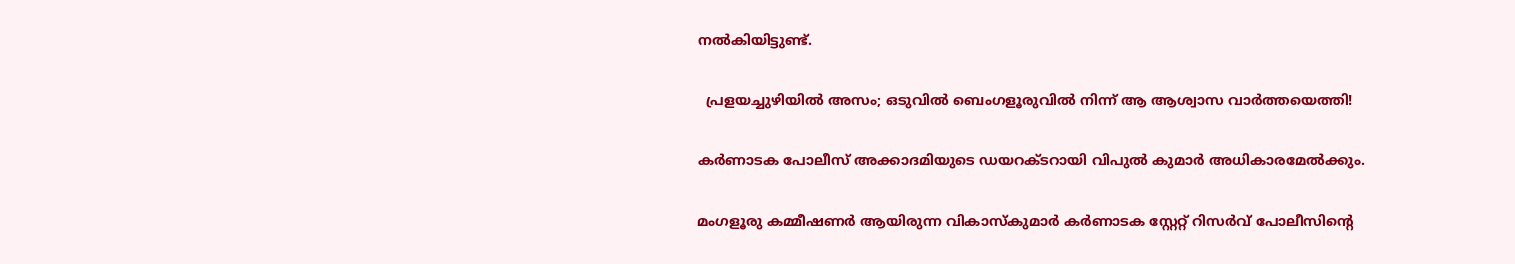നൽകിയിട്ടുണ്ട്.

  പ്രളയച്ചുഴിയിൽ അസം; ഒടുവിൽ ബെംഗളൂരുവിൽ നിന്ന് ആ ആശ്വാസ വാർത്തയെത്തി!

കർണാടക പോലീസ് അക്കാദമിയുടെ ഡയറക്ടറായി വിപുൽ കുമാർ അധികാരമേൽക്കും.

മംഗളൂരു കമ്മീഷണർ ആയിരുന്ന വികാസ്കുമാർ കർണാടക സ്റ്റേറ്റ് റിസർവ് പോലീസിന്റെ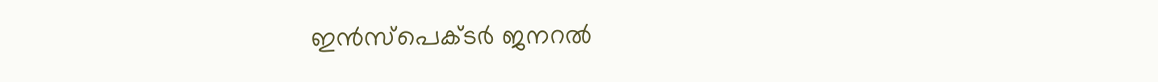ഇൻസ്പെക്ടർ ജനറൽ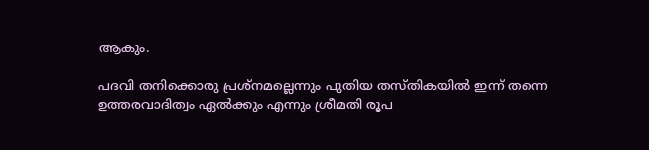ആകും.

പദവി തനിക്കൊരു പ്രശ്നമല്ലെന്നും പുതിയ തസ്തികയിൽ ഇന്ന് തന്നെ ഉത്തരവാദിത്വം ഏൽക്കും എന്നും ശ്രീമതി രൂപ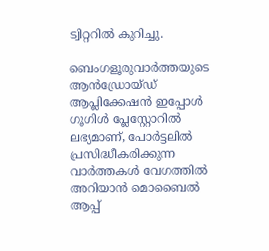ട്വിറ്ററിൽ കുറിച്ചു.

ബെംഗളൂരുവാർത്തയുടെ ആൻഡ്രോയ്ഡ് ആപ്ലിക്കേഷൻ ഇപ്പോൾ ഗൂഗിൾ പ്ലേസ്റ്റോറിൽ ലഭ്യമാണ്, പോർട്ടലിൽ പ്രസിദ്ധീകരിക്കുന്ന വാർത്തകൾ വേഗത്തിൽ അറിയാൻ മൊബൈൽ ആപ്പ്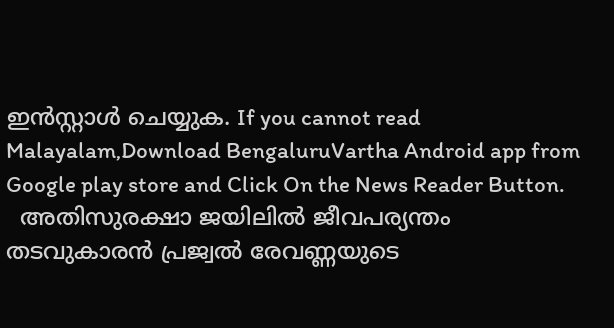ഇൻസ്റ്റാൾ ചെയ്യുക. If you cannot read Malayalam,Download BengaluruVartha Android app from Google play store and Click On the News Reader Button.
  അതിസുരക്ഷാ ജയിലിൽ ജീവപര്യന്തം തടവുകാരൻ പ്രജ്വൽ രേവണ്ണയുടെ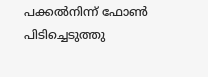പക്കൽനിന്ന് ഫോൺ പിടിച്ചെടുത്തു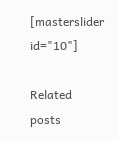[masterslider id="10"]

Related posts